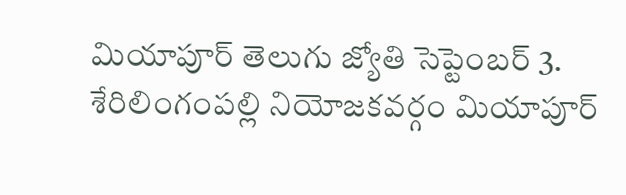మియాపూర్ తెలుగు జ్యోతి సెప్టెంబర్ 3.
శేరిలింగంపల్లి నియోజకవర్గం మియాపూర్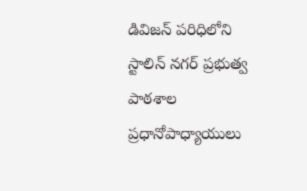డివిజన్ పరిధిలోని
స్టాలిన్ నగర్ ప్రభుత్వ పాఠశాల ప్రధానోపాధ్యాయులు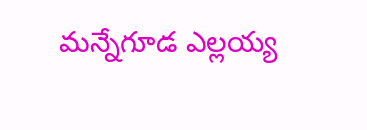మన్నేగూడ ఎల్లయ్య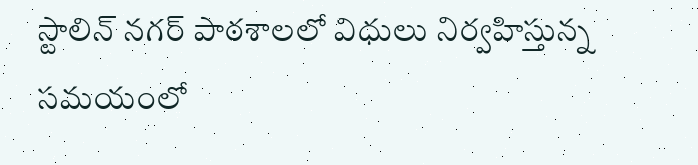స్టాలిన్ నగర్ పాఠశాలలో విధులు నిర్వహిస్తున్న సమయంలో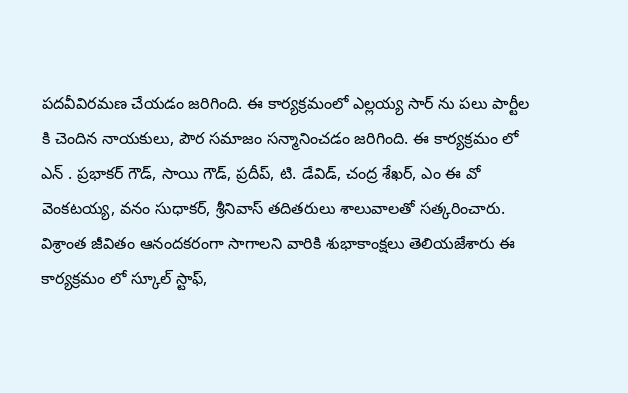పదవీవిరమణ చేయడం జరిగింది. ఈ కార్యక్రమంలో ఎల్లయ్య సార్ ను పలు పార్టీల కి చెందిన నాయకులు, పౌర సమాజం సన్మానించడం జరిగింది. ఈ కార్యక్రమం లో ఎన్ . ప్రభాకర్ గౌడ్, సాయి గౌడ్, ప్రదీప్, టి. డేవిడ్, చంద్ర శేఖర్, ఎం ఈ వో వెంకటయ్య, వనం సుధాకర్, శ్రీనివాస్ తదితరులు శాలువాలతో సత్కరించారు. విశ్రాంత జీవితం ఆనందకరంగా సాగాలని వారికి శుభాకాంక్షలు తెలియజేశారు ఈ కార్యక్రమం లో స్కూల్ స్టాఫ్,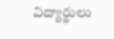విద్యార్థులు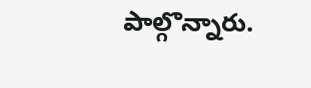పాల్గొన్నారు.